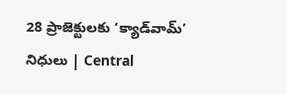28 ప్రాజెక్టులకు ‘క్యాడ్‌వామ్‌’ నిధులు | Central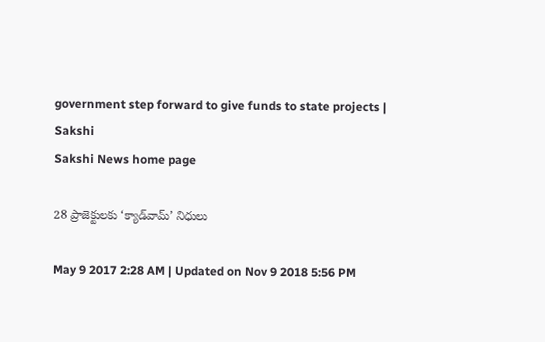government step forward to give funds to state projects | Sakshi
Sakshi News home page

28 ప్రాజెక్టులకు ‘క్యాడ్‌వామ్‌’ నిధులు

May 9 2017 2:28 AM | Updated on Nov 9 2018 5:56 PM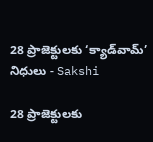28 ప్రాజెక్టులకు ‘క్యాడ్‌వామ్‌’ నిధులు - Sakshi

28 ప్రాజెక్టులకు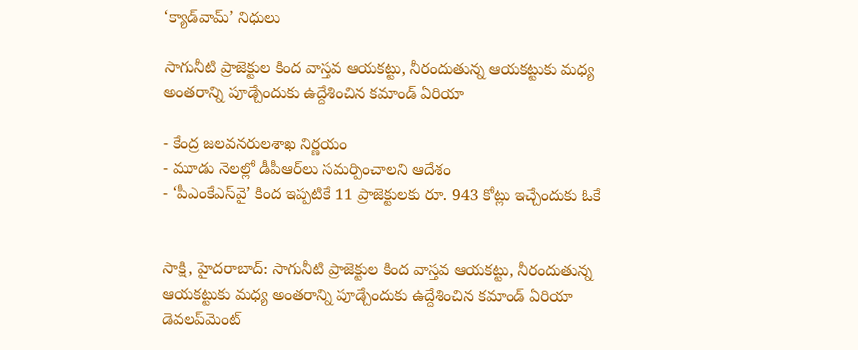‘క్యాడ్‌వామ్‌’ నిధులు

సాగునీటి ప్రాజెక్టుల కింద వాస్తవ ఆయకట్టు, నీరందుతున్న ఆయకట్టుకు మధ్య అంతరాన్ని పూడ్చేందుకు ఉద్దేశించిన కమాండ్‌ ఏరియా

- కేంద్ర జలవనరులశాఖ నిర్ణయం
- మూడు నెలల్లో డీపీఆర్‌లు సమర్పించాలని ఆదేశం
- ‘పీఎంకేఎస్‌వై’ కింద ఇప్పటికే 11 ప్రాజెక్టులకు రూ. 943 కోట్లు ఇచ్చేందుకు ఓకే


సాక్షి, హైదరాబాద్‌: సాగునీటి ప్రాజెక్టుల కింద వాస్తవ ఆయకట్టు, నీరందుతున్న ఆయకట్టుకు మధ్య అంతరాన్ని పూడ్చేందుకు ఉద్దేశించిన కమాండ్‌ ఏరియా డెవలప్‌మెంట్‌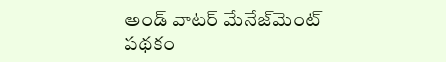అండ్‌ వాటర్‌ మేనేజ్‌మెంట్‌ పథకం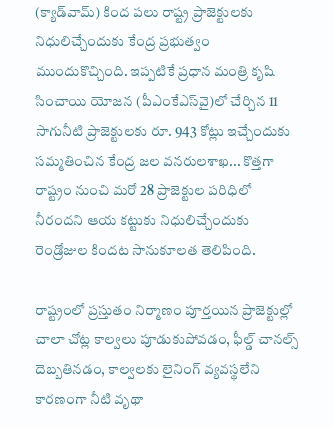(క్యాడ్‌వామ్‌) కింద పలు రాష్ట్ర ప్రాజెక్టులకు నిధులిచ్చేందుకు కేంద్ర ప్రభుత్వం ముందుకొచ్చింది. ఇప్పటికే ప్రధాన మంత్రి కృషి సించాయి యోజన (పీఎంకేఎస్‌వై)లో చేర్చిన 11 సాగునీటి ప్రాజెక్టులకు రూ. 943 కోట్లు ఇచ్చేందుకు సమ్మతించిన కేంద్ర జల వనరులశాఖ... కొత్తగా రాష్ట్రం నుంచి మరో 28 ప్రాజెక్టుల పరిధిలో నీరందని ఆయ కట్టుకు నిధులిచ్చేందుకు రెండ్రోజుల కిందట సానుకూలత తెలిపింది.

రాష్ట్రంలో ప్రస్తుతం నిర్మాణం పూర్తయిన ప్రాజెక్టుల్లో చాలా చోట్ల కాల్వలు పూడుకుపోవడం, ఫీల్డ్‌ చానల్స్‌ దెబ్బతినడం, కాల్వలకు లైనింగ్‌ వ్యవస్థలేని కారణంగా నీటి వృథా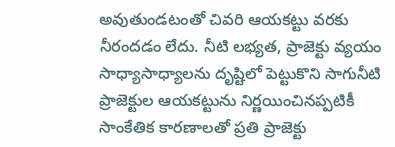అవుతుండటంతో చివరి ఆయకట్టు వరకు నీరందడం లేదు. నీటి లభ్యత, ప్రాజెక్టు వ్యయం సాధ్యాసాధ్యాలను దృష్టిలో పెట్టుకొని సాగునీటి ప్రాజెక్టుల ఆయకట్టును నిర్ణయించినప్పటికీ సాంకేతిక కారణాలతో ప్రతి ప్రాజెక్టు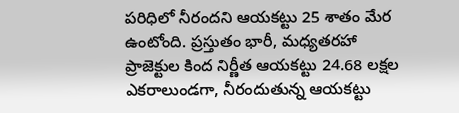పరిధిలో నీరందని ఆయకట్టు 25 శాతం మేర ఉంటోంది. ప్రస్తుతం భారీ, మధ్యతరహా ప్రాజెక్టుల కింద నిర్ణీత ఆయకట్టు 24.68 లక్షల ఎకరాలుండగా, నీరందుతున్న ఆయకట్టు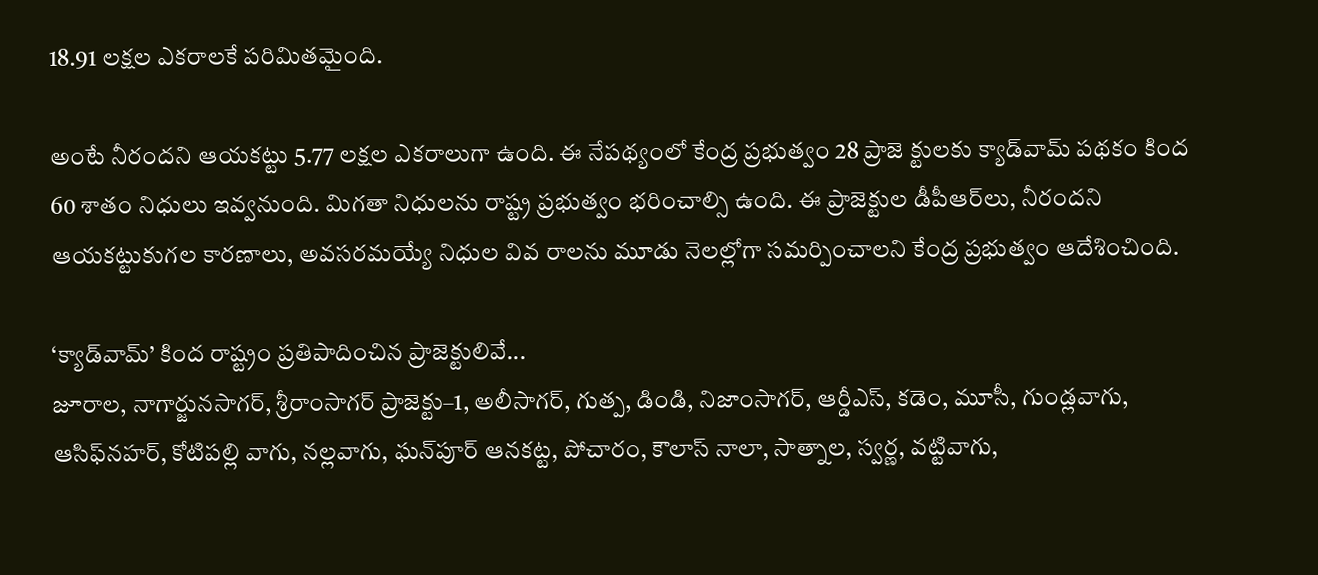18.91 లక్షల ఎకరాలకే పరిమితమైంది.

అంటే నీరందని ఆయకట్టు 5.77 లక్షల ఎకరాలుగా ఉంది. ఈ నేపథ్యంలో కేంద్ర ప్రభుత్వం 28 ప్రాజె క్టులకు క్యాడ్‌వామ్‌ పథకం కింద 60 శాతం నిధులు ఇవ్వనుంది. మిగతా నిధులను రాష్ట్ర ప్రభుత్వం భరించాల్సి ఉంది. ఈ ప్రాజెక్టుల డీపీఆర్‌లు, నీరందని ఆయకట్టుకుగల కారణాలు, అవసరమయ్యే నిధుల వివ రాలను మూడు నెలల్లోగా సమర్పించాలని కేంద్ర ప్రభుత్వం ఆదేశించింది.

‘క్యాడ్‌వామ్‌’ కింద రాష్ట్రం ప్రతిపాదించిన ప్రాజెక్టులివే...
జూరాల, నాగార్జునసాగర్, శ్రీరాంసాగర్‌ ప్రాజెక్టు–1, అలీసాగర్, గుత్ప, డిండి, నిజాంసాగర్, ఆర్డీఎస్, కడెం, మూసీ, గుండ్లవాగు, ఆసిఫ్‌నహర్, కోటిపల్లి వాగు, నల్లవాగు, ఘన్‌పూర్‌ ఆనకట్ట, పోచారం, కౌలాస్‌ నాలా, సాత్నాల, స్వర్ణ, వట్టివాగు,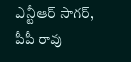ఎన్టీఆర్‌ సాగర్, పీపీ రావు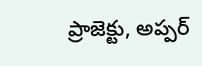ప్రాజెక్టు, అప్పర్‌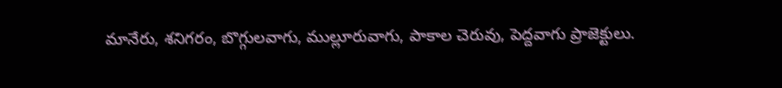మానేరు, శనిగరం, బొగ్గులవాగు, ముల్లూరువాగు, పాకాల చెరువు, పెద్దవాగు ప్రాజెక్టులు.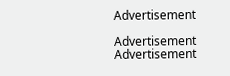Advertisement

Advertisement
Advertisement